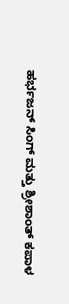ಹರ್ಭಜನ್ ಸಿಂಗ್ ಮತ್ತು ಶ್ರೀಶಾಂತ್ ಕಪಾಳ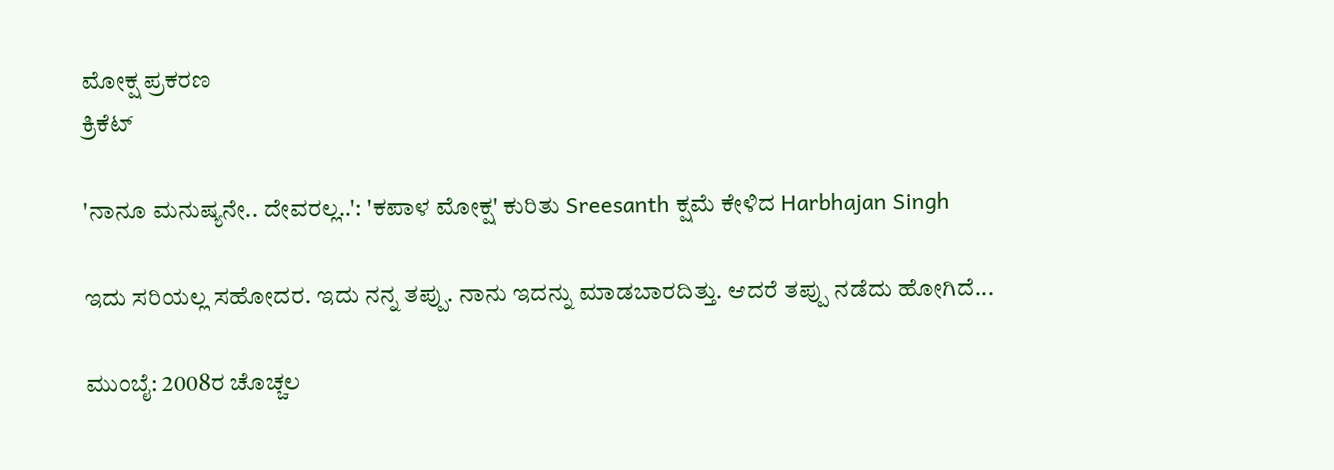ಮೋಕ್ಷ ಪ್ರಕರಣ
ಕ್ರಿಕೆಟ್

'ನಾನೂ ಮನುಷ್ಯನೇ.. ದೇವರಲ್ಲ..': 'ಕಪಾಳ ಮೋಕ್ಷ' ಕುರಿತು Sreesanth ಕ್ಷಮೆ ಕೇಳಿದ Harbhajan Singh

ಇದು ಸರಿಯಲ್ಲ ಸಹೋದರ. ಇದು ನನ್ನ ತಪ್ಪು. ನಾನು ಇದನ್ನು ಮಾಡಬಾರದಿತ್ತು. ಆದರೆ ತಪ್ಪು ನಡೆದು ಹೋಗಿದೆ...

ಮುಂಬೈ: 2008ರ ಚೊಚ್ಚಲ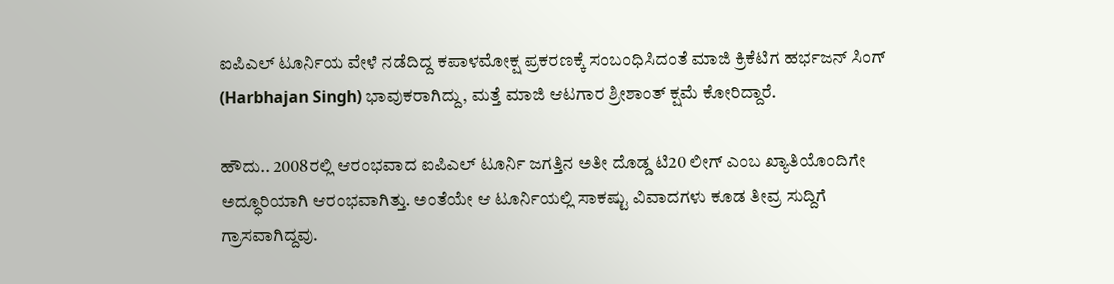ಐಪಿಎಲ್ ಟೂರ್ನಿಯ ವೇಳೆ ನಡೆದಿದ್ದ ಕಪಾಳಮೋಕ್ಷ ಪ್ರಕರಣಕ್ಕೆ ಸಂಬಂಧಿಸಿದಂತೆ ಮಾಜಿ ಕ್ರಿಕೆಟಿಗ ಹರ್ಭಜನ್ ಸಿಂಗ್ (Harbhajan Singh) ಭಾವುಕರಾಗಿದ್ದು, ಮತ್ತೆ ಮಾಜಿ ಆಟಗಾರ ಶ್ರೀಶಾಂತ್ ಕ್ಷಮೆ ಕೋರಿದ್ದಾರೆ.

ಹೌದು.. 2008ರಲ್ಲಿ ಆರಂಭವಾದ ಐಪಿಎಲ್ ಟೂರ್ನಿ ಜಗತ್ತಿನ ಅತೀ ದೊಡ್ಡ ಟಿ20 ಲೀಗ್ ಎಂಬ ಖ್ಯಾತಿಯೊಂದಿಗೇ ಅದ್ಧೂರಿಯಾಗಿ ಆರಂಭವಾಗಿತ್ತು. ಅಂತೆಯೇ ಆ ಟೂರ್ನಿಯಲ್ಲಿ ಸಾಕಷ್ಟು ವಿವಾದಗಳು ಕೂಡ ತೀವ್ರ ಸುದ್ದಿಗೆ ಗ್ರಾಸವಾಗಿದ್ದವು.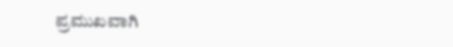ಪ್ರಮುಖವಾಗಿ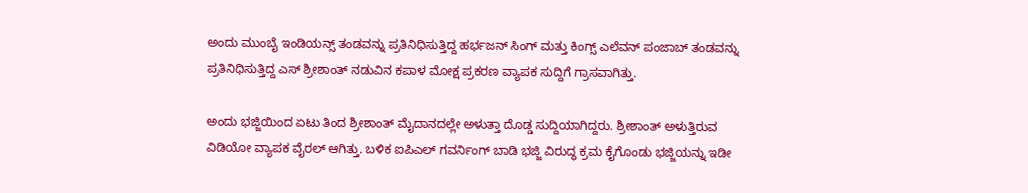ಅಂದು ಮುಂಬೈ ಇಂಡಿಯನ್ಸ್ ತಂಡವನ್ನು ಪ್ರತಿನಿಧಿಸುತ್ತಿದ್ದ ಹರ್ಭಜನ್ ಸಿಂಗ್ ಮತ್ತು ಕಿಂಗ್ಸ್ ಎಲೆವನ್ ಪಂಜಾಬ್ ತಂಡವನ್ನು ಪ್ರತಿನಿಧಿಸುತ್ತಿದ್ದ ಎಸ್ ಶ್ರೀಶಾಂತ್ ನಡುವಿನ ಕಪಾಳ ಮೋಕ್ಷ ಪ್ರಕರಣ ವ್ಯಾಪಕ ಸುದ್ದಿಗೆ ಗ್ರಾಸವಾಗಿತ್ತು.

ಅಂದು ಭಜ್ಜಿಯಿಂದ ಏಟು ತಿಂದ ಶ್ರೀಶಾಂತ್ ಮೈದಾನದಲ್ಲೇ ಅಳುತ್ತಾ ದೊಡ್ಡ ಸುದ್ದಿಯಾಗಿದ್ದರು. ಶ್ರೀಶಾಂತ್ ಅಳುತ್ತಿರುವ ವಿಡಿಯೋ ವ್ಯಾಪಕ ವೈರಲ್ ಆಗಿತ್ತು. ಬಳಿಕ ಐಪಿಎಲ್ ಗವರ್ನಿಂಗ್ ಬಾಡಿ ಭಜ್ಜಿ ವಿರುದ್ಧ ಕ್ರಮ ಕೈಗೊಂಡು ಭಜ್ಜಿಯನ್ನು ಇಡೀ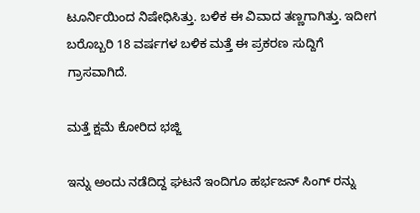ಟೂರ್ನಿಯಿಂದ ನಿಷೇಧಿಸಿತ್ತು. ಬಳಿಕ ಈ ವಿವಾದ ತಣ್ಣಗಾಗಿತ್ತು. ಇದೀಗ ಬರೊಬ್ಬರಿ 18 ವರ್ಷಗಳ ಬಳಿಕ ಮತ್ತೆ ಈ ಪ್ರಕರಣ ಸುದ್ದಿಗೆ ಗ್ರಾಸವಾಗಿದೆ.

ಮತ್ತೆ ಕ್ಷಮೆ ಕೋರಿದ ಭಜ್ಜಿ

ಇನ್ನು ಅಂದು ನಡೆದಿದ್ದ ಘಟನೆ ಇಂದಿಗೂ ಹರ್ಭಜನ್ ಸಿಂಗ್ ರನ್ನು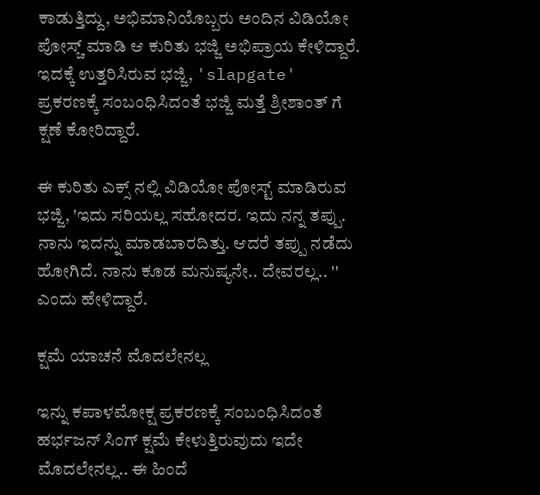ಕಾಡುತ್ತಿದ್ದು, ಅಭಿಮಾನಿಯೊಬ್ಬರು ಅಂದಿನ ವಿಡಿಯೋ ಪೋಸ್ಚ್ ಮಾಡಿ ಆ ಕುರಿತು ಭಜ್ಜಿ ಅಭಿಪ್ರಾಯ ಕೇಳಿದ್ದಾರೆ. ಇದಕ್ಕೆ ಉತ್ತರಿಸಿರುವ ಭಜ್ಜಿ, 'slapgate' ಪ್ರಕರಣಕ್ಕೆ ಸಂಬಂಧಿಸಿದಂತೆ ಭಜ್ಜಿ ಮತ್ತೆ ಶ್ರೀಶಾಂತ್ ಗೆ ಕ್ಷಣೆ ಕೋರಿದ್ದಾರೆ.

ಈ ಕುರಿತು ಎಕ್ಸ್ ನಲ್ಲಿ ವಿಡಿಯೋ ಪೋಸ್ಟ್ ಮಾಡಿರುವ ಭಜ್ಜಿ, 'ಇದು ಸರಿಯಲ್ಲ ಸಹೋದರ. ಇದು ನನ್ನ ತಪ್ಪು. ನಾನು ಇದನ್ನು ಮಾಡಬಾರದಿತ್ತು. ಆದರೆ ತಪ್ಪು ನಡೆದು ಹೋಗಿದೆ. ನಾನು ಕೂಡ ಮನುಷ್ಯನೇ.. ದೇವರಲ್ಲ.. '' ಎಂದು ಹೇಳಿದ್ದಾರೆ.

ಕ್ಷಮೆ ಯಾಚನೆ ಮೊದಲೇನಲ್ಲ

ಇನ್ನು ಕಪಾಳಮೋಕ್ಷ ಪ್ರಕರಣಕ್ಕೆ ಸಂಬಂಧಿಸಿದಂತೆ ಹರ್ಭಜನ್ ಸಿಂಗ್ ಕ್ಷಮೆ ಕೇಳುತ್ತಿರುವುದು ಇದೇ ಮೊದಲೇನಲ್ಲ.. ಈ ಹಿಂದೆ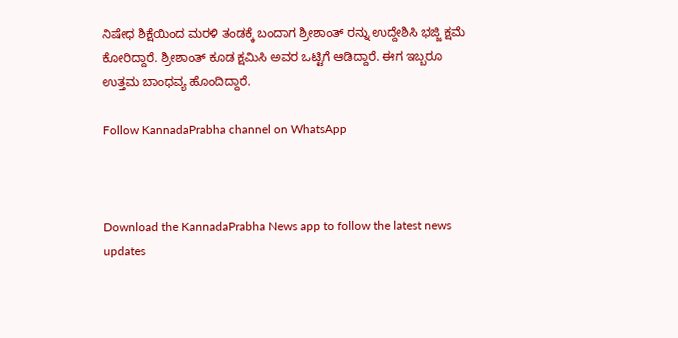ನಿಷೇಧ ಶಿಕ್ಷೆಯಿಂದ ಮರಳಿ ತಂಡಕ್ಕೆ ಬಂದಾಗ ಶ್ರೀಶಾಂತ್ ರನ್ನು ಉದ್ದೇಶಿಸಿ ಭಜ್ಜಿ ಕ್ಷಮೆ ಕೋರಿದ್ದಾರೆ. ಶ್ರೀಶಾಂತ್ ಕೂಡ ಕ್ಷಮಿಸಿ ಅವರ ಒಟ್ಟಿಗೆ ಆಡಿದ್ದಾರೆ. ಈಗ ಇಬ್ಬರೂ ಉತ್ತಮ ಬಾಂಧವ್ಯ ಹೊಂದಿದ್ದಾರೆ.

Follow KannadaPrabha channel on WhatsApp



Download the KannadaPrabha News app to follow the latest news updates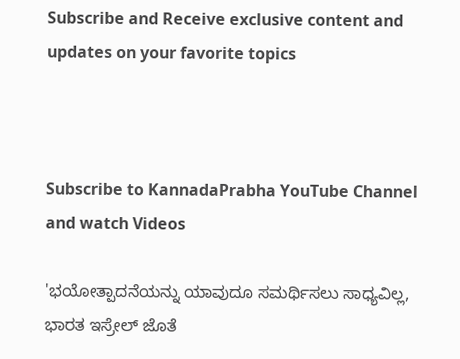Subscribe and Receive exclusive content and updates on your favorite topics



Subscribe to KannadaPrabha YouTube Channel and watch Videos

'ಭಯೋತ್ಪಾದನೆಯನ್ನು ಯಾವುದೂ ಸಮರ್ಥಿಸಲು ಸಾಧ್ಯವಿಲ್ಲ, ಭಾರತ ಇಸ್ರೇಲ್ ಜೊತೆ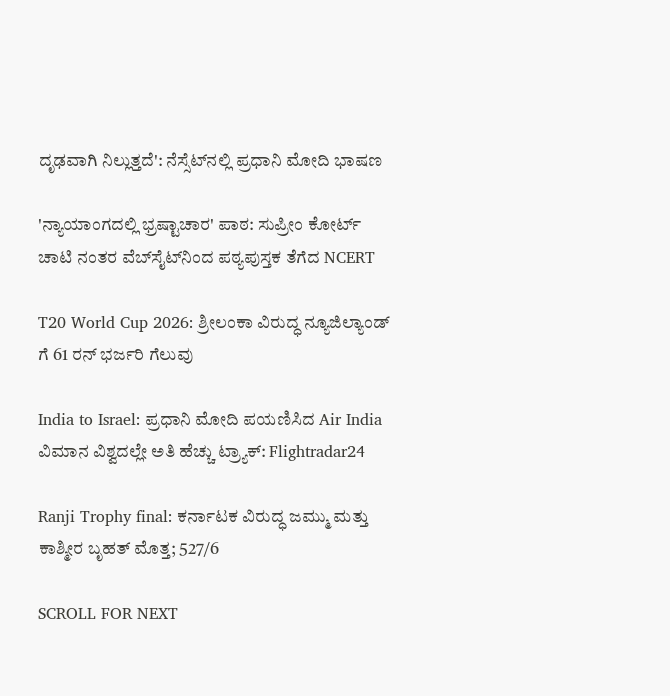ದೃಢವಾಗಿ ನಿಲ್ಲುತ್ತದೆ': ನೆಸ್ಸೆಟ್‌ನಲ್ಲಿ ಪ್ರಧಾನಿ ಮೋದಿ ಭಾಷಣ

'ನ್ಯಾಯಾಂಗದಲ್ಲಿ ಭ್ರಷ್ಟಾಚಾರ' ಪಾಠ: ಸುಪ್ರೀಂ ಕೋರ್ಟ್ ಚಾಟಿ ನಂತರ ವೆಬ್‌ಸೈಟ್‌ನಿಂದ ಪಠ್ಯಪುಸ್ತಕ ತೆಗೆದ NCERT

T20 World Cup 2026: ಶ್ರೀಲಂಕಾ ವಿರುದ್ಧ ನ್ಯೂಜಿಲ್ಯಾಂಡ್ ಗೆ 61 ರನ್ ಭರ್ಜರಿ ಗೆಲುವು

India to Israel: ಪ್ರಧಾನಿ ಮೋದಿ ಪಯಣಿಸಿದ Air India ವಿಮಾನ ವಿಶ್ವದಲ್ಲೇ ಅತಿ ಹೆಚ್ಚು ಟ್ರ್ಯಾಕ್: Flightradar24

Ranji Trophy final: ಕರ್ನಾಟಕ ವಿರುದ್ಧ ಜಮ್ಮು ಮತ್ತು ಕಾಶ್ಮೀರ ಬೃಹತ್ ಮೊತ್ತ; 527/6

SCROLL FOR NEXT